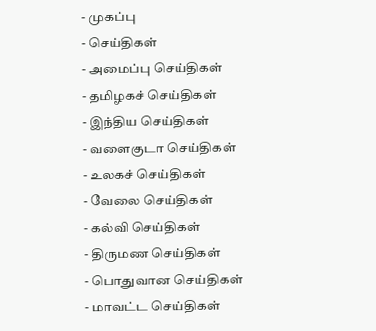- முகப்பு
- செய்திகள்
- அமைப்பு செய்திகள்
- தமிழகச் செய்திகள்
- இந்திய செய்திகள்
- வளைகுடா செய்திகள்
- உலகச் செய்திகள்
- வேலை செய்திகள்
- கல்வி செய்திகள்
- திருமண செய்திகள்
- பொதுவான செய்திகள்
- மாவட்ட செய்திகள்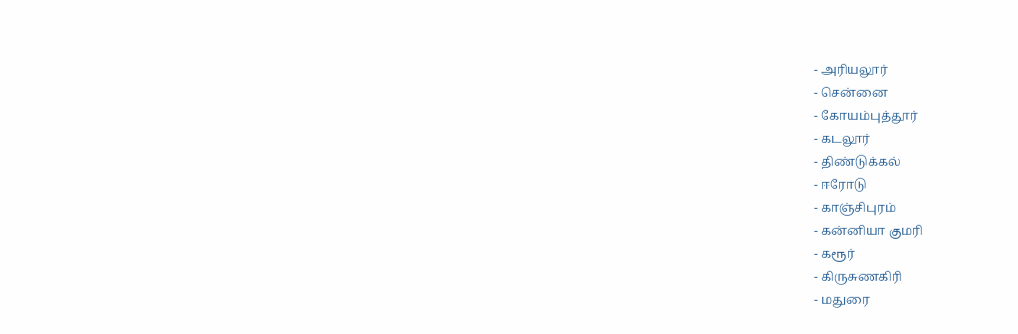- அரியலூர்
- சென்னை
- கோயம்புத்தூர்
- கடலூர்
- திண்டுக்கல்
- ஈரோடு
- காஞ்சிபுரம்
- கன்னியா குமரி
- கரூர்
- கிருசுணகிரி
- மதுரை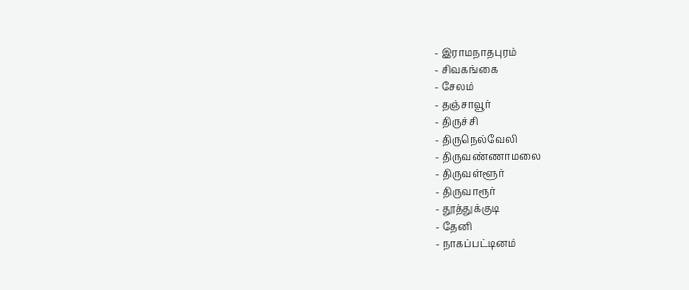- இராமநாதபுரம்
- சிவகங்கை
- சேலம்
- தஞ்சாவூர்
- திருச்சி
- திருநெல்வேலி
- திருவண்ணாமலை
- திருவள்ளூர்
- திருவாரூர்
- தூத்துக்குடி
- தேனி
- நாகப்பட்டினம்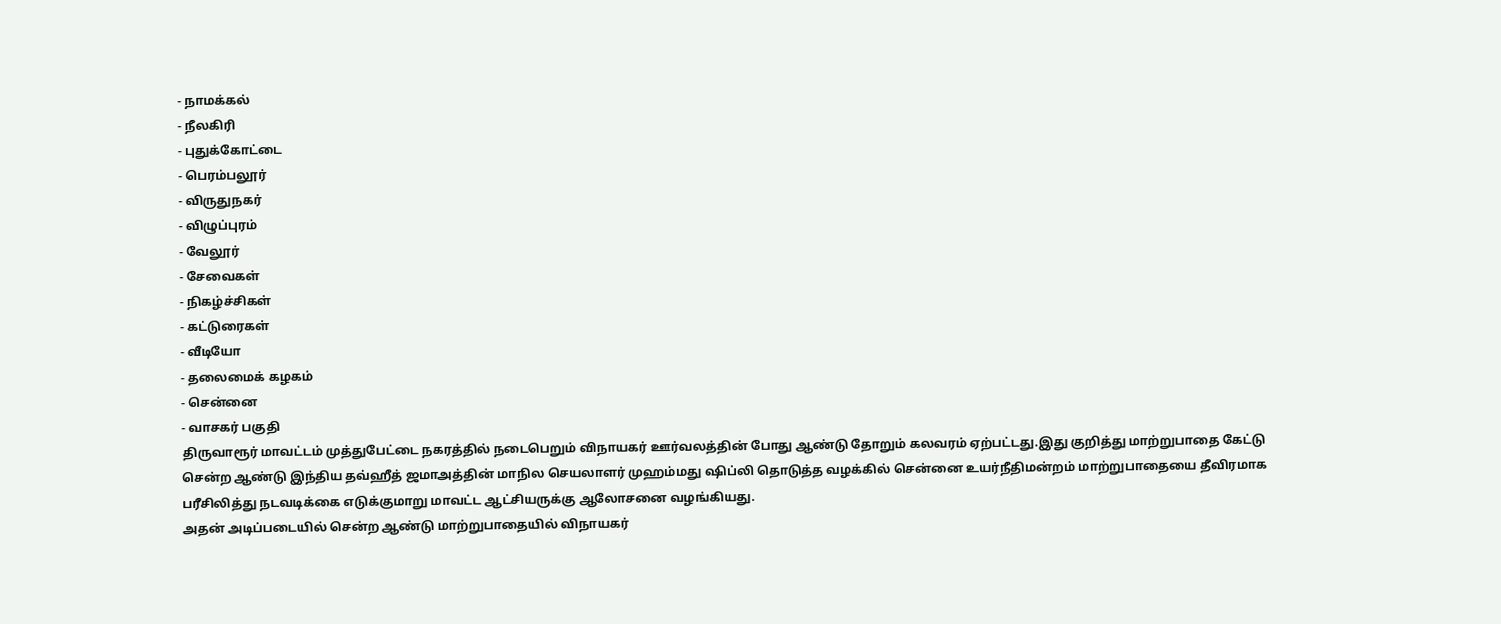- நாமக்கல்
- நீலகிரி
- புதுக்கோட்டை
- பெரம்பலூர்
- விருதுநகர்
- விழுப்புரம்
- வேலூர்
- சேவைகள்
- நிகழ்ச்சிகள்
- கட்டுரைகள்
- வீடியோ
- தலைமைக் கழகம்
- சென்னை
- வாசகர் பகுதி
திருவாரூர் மாவட்டம் முத்துபேட்டை நகரத்தில் நடைபெறும் விநாயகர் ஊர்வலத்தின் போது ஆண்டு தோறும் கலவரம் ஏற்பட்டது.இது குறித்து மாற்றுபாதை கேட்டு சென்ற ஆண்டு இந்திய தவ்ஹீத் ஜமாஅத்தின் மாநில செயலாளர் முஹம்மது ஷிப்லி தொடுத்த வழக்கில் சென்னை உயர்நீதிமன்றம் மாற்றுபாதையை தீவிரமாக பரீசிலித்து நடவடிக்கை எடுக்குமாறு மாவட்ட ஆட்சியருக்கு ஆலோசனை வழங்கியது.
அதன் அடிப்படையில் சென்ற ஆண்டு மாற்றுபாதையில் விநாயகர்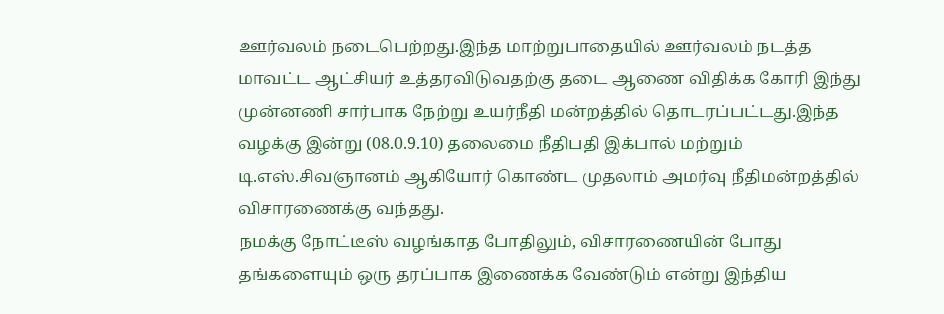ஊர்வலம் நடைபெற்றது.இந்த மாற்றுபாதையில் ஊர்வலம் நடத்த மாவட்ட ஆட்சியர் உத்தரவிடுவதற்கு தடை ஆணை விதிக்க கோரி இந்து முன்னணி சார்பாக நேற்று உயர்நீதி மன்றத்தில் தொடரப்பட்டது.இந்த வழக்கு இன்று (08.0.9.10) தலைமை நீதிபதி இக்பால் மற்றும் டி.எஸ்.சிவஞானம் ஆகியோர் கொண்ட முதலாம் அமர்வு நீதிமன்றத்தில் விசாரணைக்கு வந்தது.
நமக்கு நோட்டீஸ் வழங்காத போதிலும், விசாரணையின் போது தங்களையும் ஒரு தரப்பாக இணைக்க வேண்டும் என்று இந்திய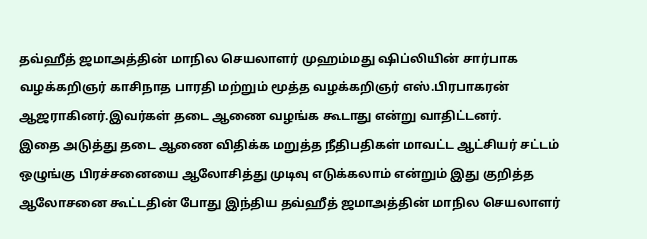தவ்ஹீத் ஜமாஅத்தின் மாநில செயலாளர் முஹம்மது ஷிப்லியின் சார்பாக வழக்கறிஞர் காசிநாத பாரதி மற்றும் மூத்த வழக்கறிஞர் எஸ்.பிரபாகரன் ஆஜராகினர்.இவர்கள் தடை ஆணை வழங்க கூடாது என்று வாதிட்டனர்.
இதை அடுத்து தடை ஆணை விதிக்க மறுத்த நீதிபதிகள் மாவட்ட ஆட்சியர் சட்டம் ஒழுங்கு பிரச்சனையை ஆலோசித்து முடிவு எடுக்கலாம் என்றும் இது குறித்த ஆலோசனை கூட்டதின் போது இந்திய தவ்ஹீத் ஜமாஅத்தின் மாநில செயலாளர்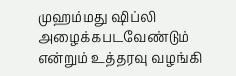முஹம்மது ஷிப்லி அழைக்கபடவேண்டும் என்றும் உத்தரவு வழங்கி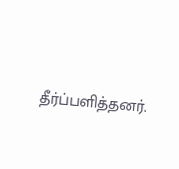தீர்ப்பளித்தனர்.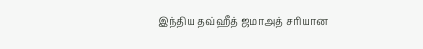இந்திய தவ்ஹீத் ஜமாஅத் சரியான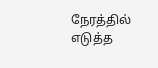நேரத்தில் எடுத்த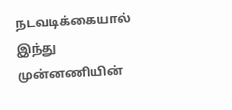நடவடிக்கையால் இந்து முன்னணியின்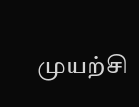முயற்சி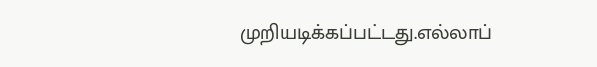முறியடிக்கப்பட்டது.எல்லாப்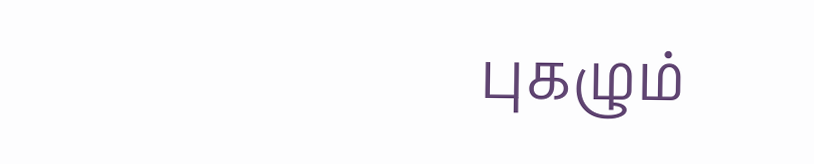புகழும்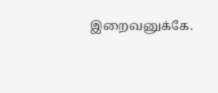இறைவனுக்கே.